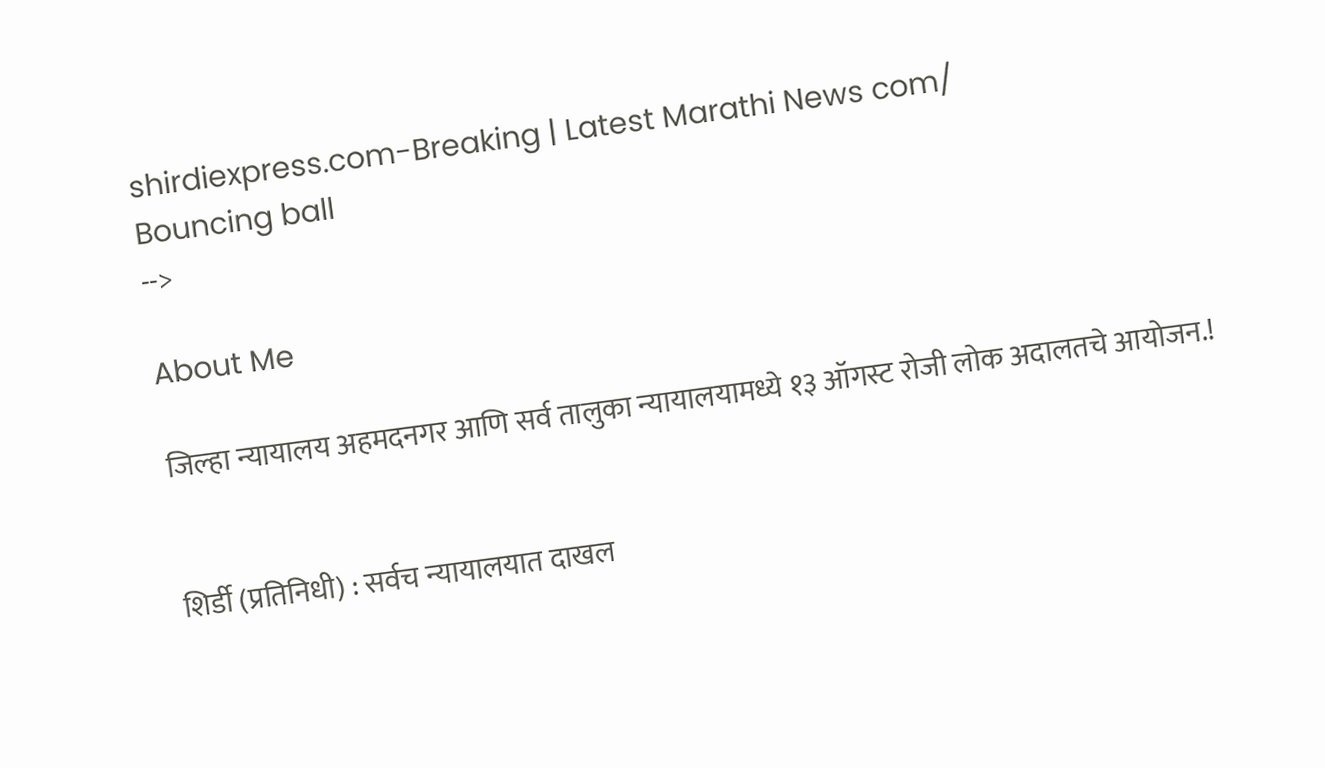shirdiexpress.com-Breaking | Latest Marathi News com/
Bouncing ball
-->

About Me

जिल्हा न्यायालय अहमदनगर आणि सर्व तालुका न्यायालयामध्ये १३ ऑगस्ट रोजी लोक अदालतचे आयोजन.!


शिर्डी (प्रतिनिधी) : सर्वच न्यायालयात दाखल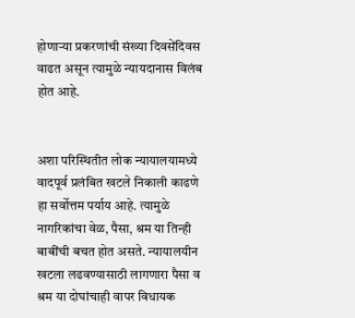होणाऱ्या प्रकरणांची संख्या दिवसेंदिवस वाढत असून त्यामुळे न्यायदानास विलंब होत आहे.


अशा परिस्थितीत लोक न्यायालयामध्ये वादपूर्व प्रलंबित खटले निकाली काढणे हा सर्वोत्तम पर्याय आहे. त्यामुळे
नागरिकांचा वेळ, पैसा, श्रम या तिन्ही बाबींची बचत होत असते. न्यायालयीन खटला लढवण्यासाठी लागणारा पैसा व श्रम या दोघांचाही वापर विधायक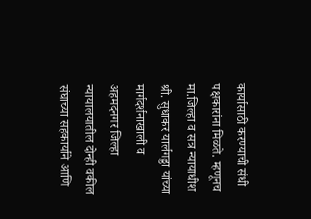कार्यासाठी करण्याची संधी पक्षकारांना मिळते. म्हणूनच
मा.जिल्हा व सत्र न्यायाधीश श्री. सुधाकर यार्लगड्डा यांच्या मार्गदर्शनाखाली व अहमदनगर जिल्हा न्यायालयातील दोन्ही वकील संघाच्या सहकार्याने आणि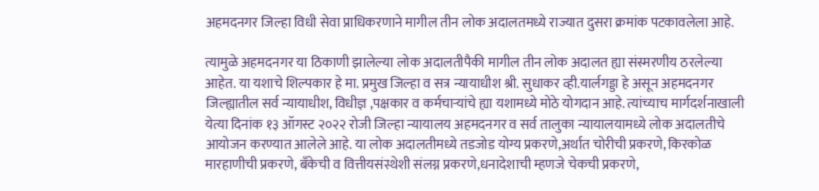अहमदनगर जिल्हा विधी सेवा प्राधिकरणाने मागील तीन लोक अदालतमध्ये राज्यात दुसरा क्रमांक पटकावलेला आहे.

त्यामुळे अहमदनगर या ठिकाणी झालेल्या लोक अदालतीपैकी मागील तीन लोक अदालत ह्या संस्मरणीय ठरलेल्या आहेत. या यशाचे शिल्पकार हे मा. प्रमुख जिल्हा व सत्र न्यायाधीश श्री. सुधाकर व्ही.यार्लगड्डा हे असून अहमदनगर जिल्ह्यातील सर्व न्यायाधीश, विधीज्ञ ,पक्षकार व कर्मचाऱ्यांचे ह्या यशामध्ये मोठे योगदान आहे. त्यांच्याच मार्गदर्शनाखाली येत्या दिनांक १३ ऑगस्ट २०२२ रोजी जिल्हा न्यायालय अहमदनगर व सर्व तालुका न्यायालयामध्ये लोक अदालतीचे आयोजन करण्यात आलेले आहे. या लोक अदालतीमध्ये तडजोड योग्य प्रकरणे,अर्थात चोरीची प्रकरणे, किरकोळ मारहाणीची प्रकरणे, बँकेची व वित्तीयसंस्थेशी संलग्न प्रकरणे,धनादेशाची म्हणजे चेकची प्रकरणे,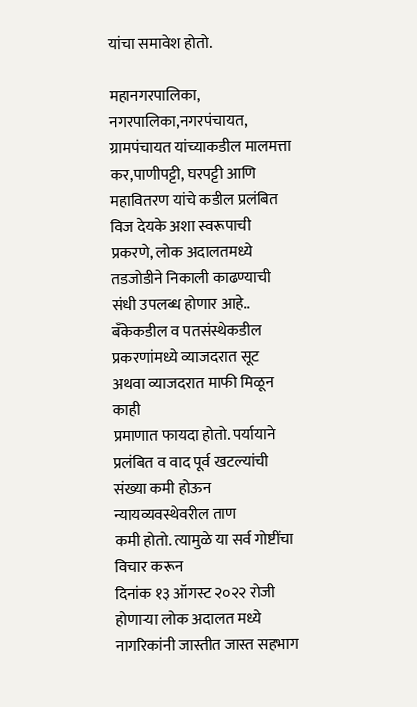यांचा समावेश होतो.

महानगरपालिका, नगरपालिका,नगरपंचायत, ग्रामपंचायत यांच्याकडील मालमत्ता कर,पाणीपट्टी, घरपट्टी आणि महावितरण यांचे कडील प्रलंबित विज देयके अशा स्वरूपाची प्रकरणे, लोक अदालतमध्ये तडजोडीने निकाली काढण्याची संधी उपलब्ध होणार आहे.. बँकेकडील व पतसंस्थेकडील प्रकरणांमध्ये व्याजदरात सूट अथवा व्याजदरात माफी मिळून काही
प्रमाणात फायदा होतो. पर्यायाने प्रलंबित व वाद पूर्व खटल्यांची संख्या कमी होऊन न्यायव्यवस्थेवरील ताण
कमी होतो. त्यामुळे या सर्व गोष्टींचा विचार करून
दिनांक १३ ऑगस्ट २०२२ रोजी होणाऱ्या लोक अदालत मध्ये नागरिकांनी जास्तीत जास्त सहभाग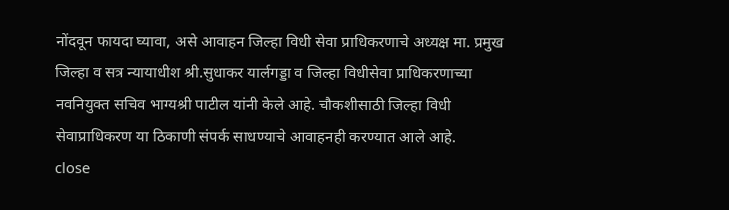नोंदवून फायदा घ्यावा, असे आवाहन जिल्हा विधी सेवा प्राधिकरणाचे अध्यक्ष मा. प्रमुख जिल्हा व सत्र न्यायाधीश श्री.सुधाकर यार्लगड्डा व जिल्हा विधीसेवा प्राधिकरणाच्या नवनियुक्त सचिव भाग्यश्री पाटील यांनी केले आहे. चौकशीसाठी जिल्हा विधी सेवाप्राधिकरण या ठिकाणी संपर्क साधण्याचे आवाहनही करण्यात आले आहे.
close